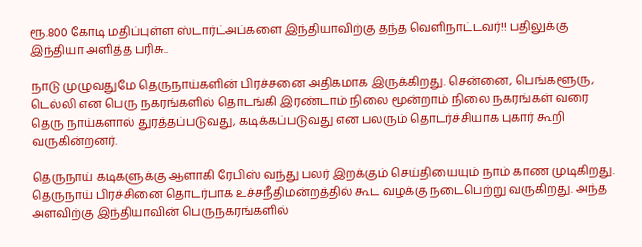ரூ.800 கோடி மதிப்புள்ள ஸ்டார்ட்அப்களை இந்தியாவிற்கு தந்த வெளிநாட்டவர்!! பதிலுக்கு இந்தியா அளித்த பரிசு..

நாடு முழுவதுமே தெருநாய்களின் பிரச்சனை அதிகமாக இருக்கிறது. சென்னை, பெங்களூரு, டெல்லி என பெரு நகரங்களில் தொடங்கி இரண்டாம் நிலை மூன்றாம் நிலை நகரங்கள் வரை தெரு நாய்களால் துரத்தப்படுவது, கடிக்கப்படுவது என பலரும் தொடர்ச்சியாக புகார் கூறி வருகின்றனர்.

தெருநாய் கடிகளுக்கு ஆளாகி ரேபிஸ் வந்து பலர் இறக்கும் செய்தியையும் நாம் காண முடிகிறது. தெருநாய் பிரச்சினை தொடர்பாக உச்சநீதிமன்றத்தில் கூட வழக்கு நடைபெற்று வருகிறது. அந்த அளவிற்கு இந்தியாவின் பெருநகரங்களில்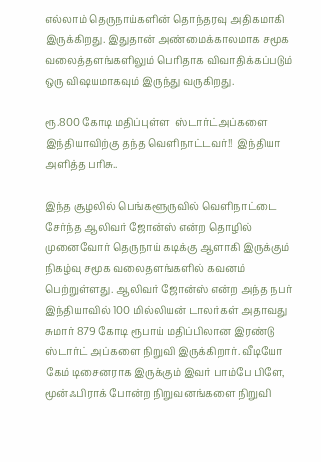எல்லாம் தெருநாய்களின் தொந்தரவு அதிகமாகி இருக்கிறது. இதுதான் அண்மைக்காலமாக சமூக வலைத்தளங்களிலும் பெரிதாக விவாதிக்கப்படும் ஒரு விஷயமாகவும் இருந்து வருகிறது.

ரூ.800 கோடி மதிப்புள்ள  ஸ்டார்ட்அப்களை இந்தியாவிற்கு தந்த வெளிநாட்டவர்!!  இந்தியா அளித்த பரிசு..

இந்த சூழலில் பெங்களூருவில் வெளிநாட்டை சேர்ந்த ஆலிவர் ஜோன்ஸ் என்ற தொழில் முனைவோர் தெருநாய் கடிக்கு ஆளாகி இருக்கும் நிகழ்வு சமூக வலைதளங்களில் கவனம் பெற்றுள்ளது. ஆலிவர் ஜோன்ஸ் என்ற அந்த நபர் இந்தியாவில் 100 மில்லியன் டாலர்கள் அதாவது சுமார் 879 கோடி ரூபாய் மதிப்பிலான இரண்டு ஸ்டார்ட் அப்களை நிறுவி இருக்கிறார். வீடியோ கேம் டிசைனராக இருக்கும் இவர் பாம்பே பிளே, மூன்ஃபிராக் போன்ற நிறுவனங்களை நிறுவி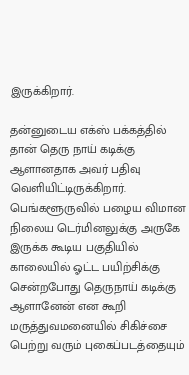இருக்கிறார்.

தன்னுடைய எக்ஸ் பக்கத்தில் தான் தெரு நாய் கடிக்கு ஆளானதாக அவர் பதிவு வெளியிட்டிருக்கிறார். பெங்களூருவில் பழைய விமான நிலைய டெர்மினலுக்கு அருகே இருக்க கூடிய பகுதியில் காலையில் ஓட்ட பயிற்சிக்கு சென்றபோது தெருநாய் கடிக்கு ஆளானேன் என கூறி மருத்துவமனையில் சிகிச்சை பெற்று வரும் புகைப்படத்தையும்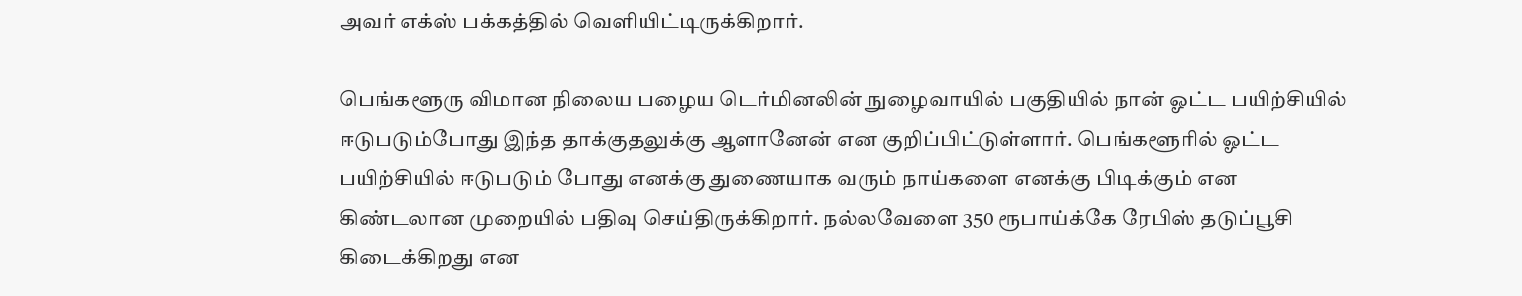அவர் எக்ஸ் பக்கத்தில் வெளியிட்டிருக்கிறார்.

பெங்களூரு விமான நிலைய பழைய டெர்மினலின் நுழைவாயில் பகுதியில் நான் ஓட்ட பயிற்சியில் ஈடுபடும்போது இந்த தாக்குதலுக்கு ஆளானேன் என குறிப்பிட்டுள்ளார். பெங்களூரில் ஓட்ட பயிற்சியில் ஈடுபடும் போது எனக்கு துணையாக வரும் நாய்களை எனக்கு பிடிக்கும் என கிண்டலான முறையில் பதிவு செய்திருக்கிறார். நல்லவேளை 350 ரூபாய்க்கே ரேபிஸ் தடுப்பூசி கிடைக்கிறது என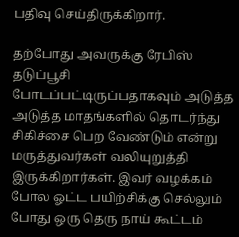பதிவு செய்திருக்கிறார்.

தற்போது அவருக்கு ரேபிஸ் தடுப்பூசி போடப்பட்டிருப்பதாகவும் அடுத்த அடுத்த மாதங்களில் தொடர்ந்து சிகிச்சை பெற வேண்டும் என்று மருத்துவர்கள் வலியுறுத்தி இருக்கிறார்கள். இவர் வழக்கம் போல ஓட்ட பயிற்சிக்கு செல்லும் போது ஒரு தெரு நாய் கூட்டம்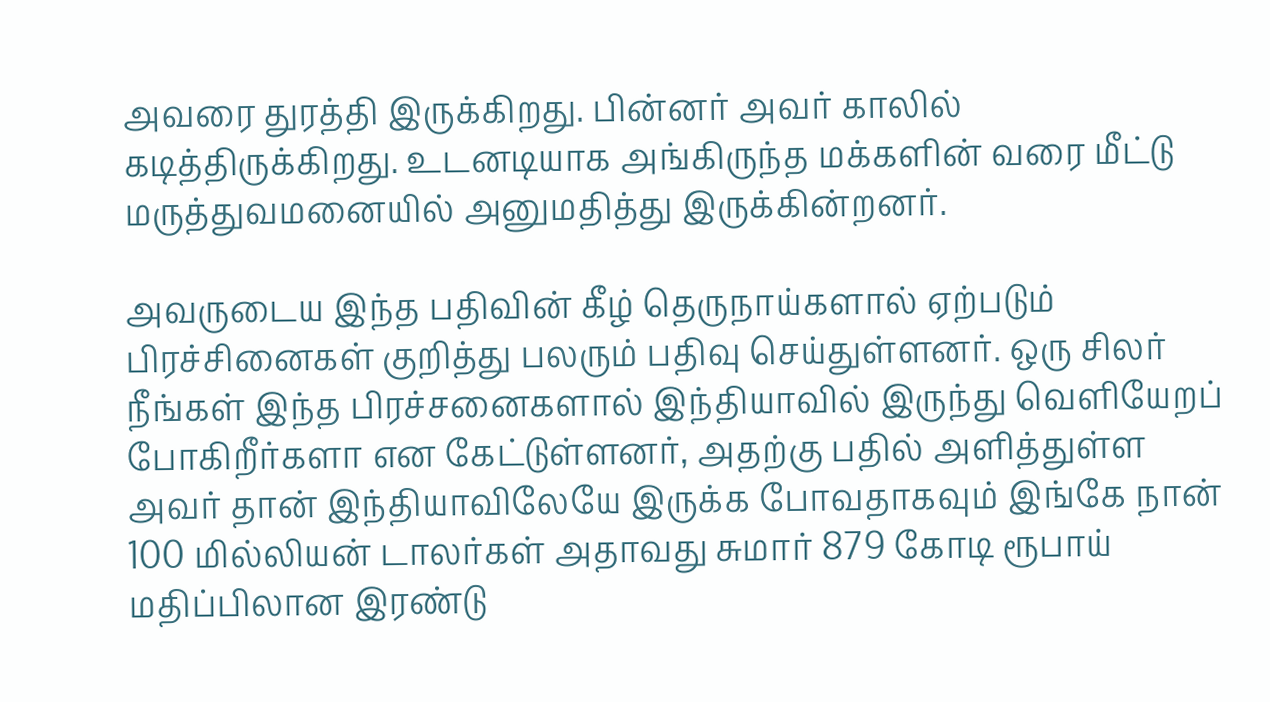அவரை துரத்தி இருக்கிறது. பின்னர் அவர் காலில் கடித்திருக்கிறது. உடனடியாக அங்கிருந்த மக்களின் வரை மீட்டு மருத்துவமனையில் அனுமதித்து இருக்கின்றனர்.

அவருடைய இந்த பதிவின் கீழ் தெருநாய்களால் ஏற்படும் பிரச்சினைகள் குறித்து பலரும் பதிவு செய்துள்ளனர். ஒரு சிலர் நீங்கள் இந்த பிரச்சனைகளால் இந்தியாவில் இருந்து வெளியேறப் போகிறீர்களா என கேட்டுள்ளனர், அதற்கு பதில் அளித்துள்ள அவர் தான் இந்தியாவிலேயே இருக்க போவதாகவும் இங்கே நான் 100 மில்லியன் டாலர்கள் அதாவது சுமார் 879 கோடி ரூபாய் மதிப்பிலான இரண்டு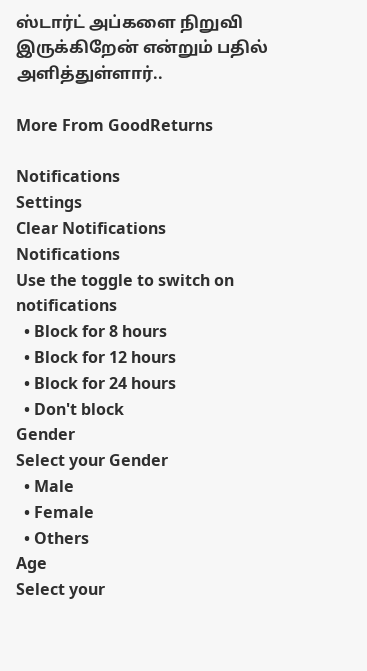ஸ்டார்ட் அப்களை நிறுவி இருக்கிறேன் என்றும் பதில் அளித்துள்ளார்..

More From GoodReturns

Notifications
Settings
Clear Notifications
Notifications
Use the toggle to switch on notifications
  • Block for 8 hours
  • Block for 12 hours
  • Block for 24 hours
  • Don't block
Gender
Select your Gender
  • Male
  • Female
  • Others
Age
Select your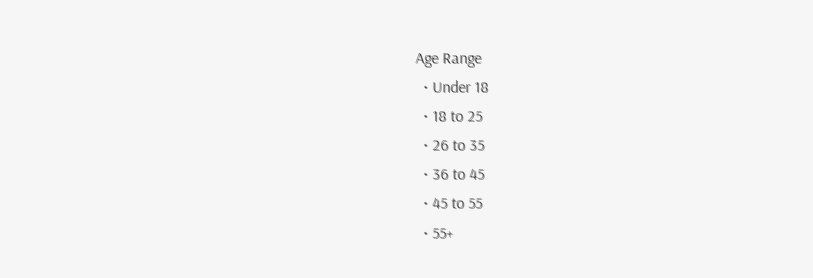Age Range
  • Under 18
  • 18 to 25
  • 26 to 35
  • 36 to 45
  • 45 to 55
  • 55+